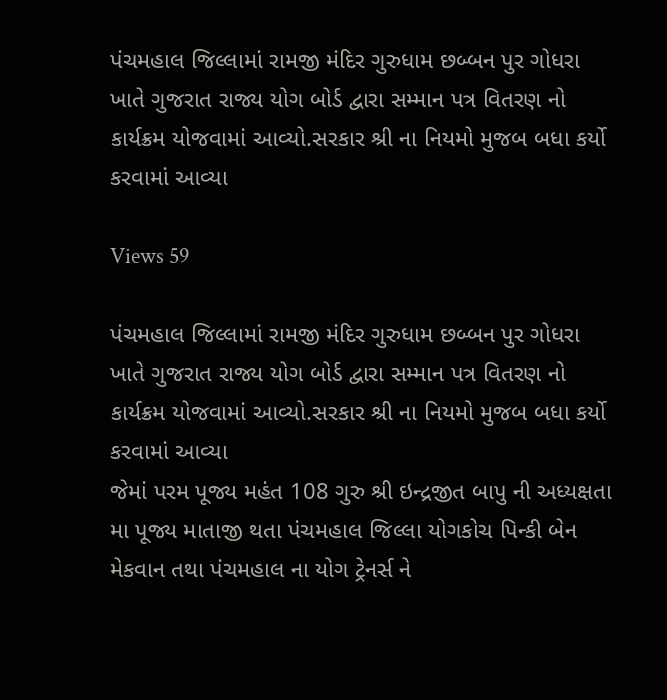પંચમહાલ જિલ્લામાં રામજી મંદિર ગુરુધામ છબ્બન પુર ગોધરા ખાતે ગુજરાત રાજ્ય યોગ બોર્ડ દ્વારા સમ્માન પત્ર વિતરણ નો કાર્યક્રમ યોજવામાં આવ્યો.સરકાર શ્રી ના નિયમો મુજબ બધા કર્યો કરવામાં આવ્યા

Views 59

પંચમહાલ જિલ્લામાં રામજી મંદિર ગુરુધામ છબ્બન પુર ગોધરા ખાતે ગુજરાત રાજ્ય યોગ બોર્ડ દ્વારા સમ્માન પત્ર વિતરણ નો કાર્યક્રમ યોજવામાં આવ્યો.સરકાર શ્રી ના નિયમો મુજબ બધા કર્યો કરવામાં આવ્યા
જેમાં પરમ પૂજ્ય મહંત 108 ગુરુ શ્રી ઇન્દ્રજીત બાપુ ની અધ્યક્ષતા મા પૂજ્ય માતાજી થતા પંચમહાલ જિલ્લા યોગકોચ પિન્કી બેન મેકવાન તથા પંચમહાલ ના યોગ ટ્રેનર્સ ને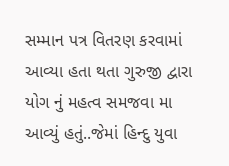સમ્માન પત્ર વિતરણ કરવામાં આવ્યા હતા થતા ગુરુજી દ્વારા યોગ નું મહત્વ સમજવા મા આવ્યું હતું..જેમાં હિન્દુ યુવા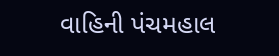વાહિની પંચમહાલ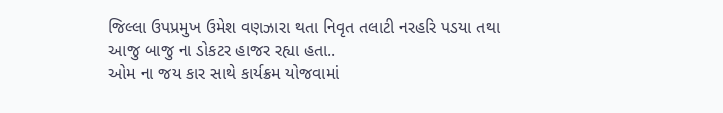જિલ્લા ઉપપ્રમુખ ઉમેશ વણઝારા થતા નિવૃત તલાટી નરહરિ પડયા તથા આજુ બાજુ ના ડોકટર હાજર રહ્યા હતા..
ઓમ ના જય કાર સાથે કાર્યક્રમ યોજવામાં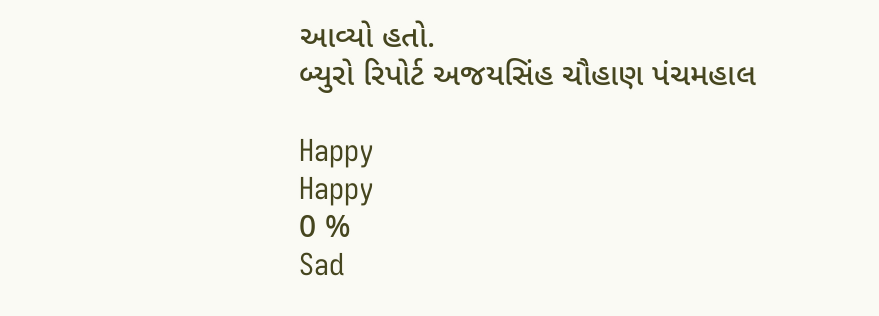આવ્યો હતો.
બ્યુરો રિપોર્ટ અજયસિંહ ચૌહાણ પંચમહાલ

Happy
Happy
0 %
Sad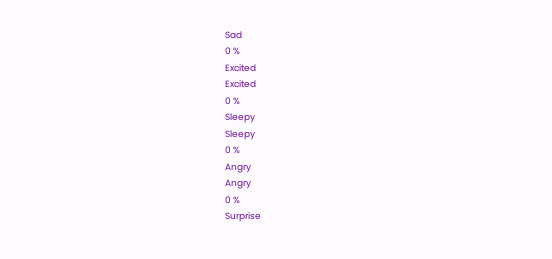Sad
0 %
Excited
Excited
0 %
Sleepy
Sleepy
0 %
Angry
Angry
0 %
Surprise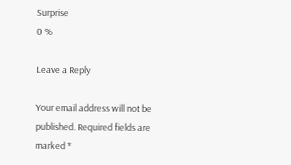Surprise
0 %

Leave a Reply

Your email address will not be published. Required fields are marked *